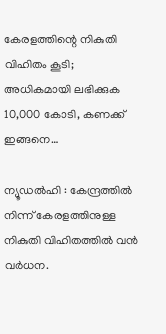കേരളത്തിന്റെ നികുതി വിഹിതം കൂടി; അധികമായി ലഭിക്കുക 10,000 കോടി, കണക്ക് ഇങ്ങനെ…

ന്യൂഡൽഹി : കേന്ദ്രത്തില്‍ നിന്ന് കേരളത്തിനുള്ള നികുതി വിഹിതത്തില്‍ വന്‍ വര്‍ധന.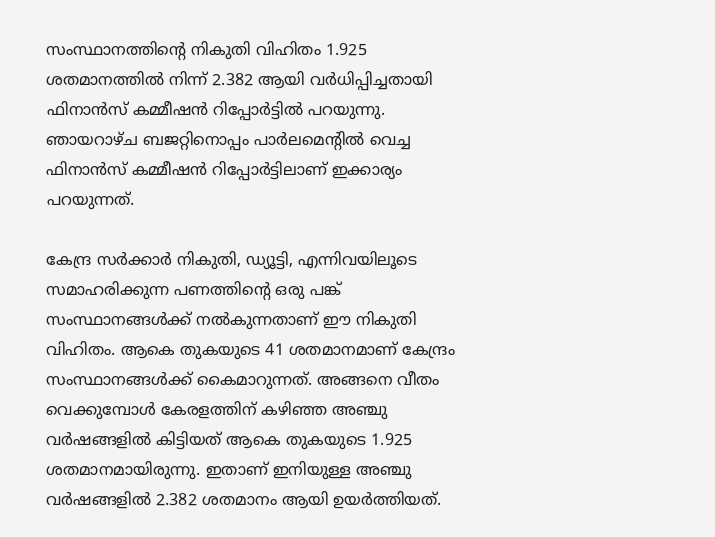സംസ്ഥാനത്തിന്റെ നികുതി വിഹിതം 1.925 ശതമാനത്തില്‍ നിന്ന് 2.382 ആയി വര്‍ധിപ്പിച്ചതായി ഫിനാന്‍സ് കമ്മീഷന്‍ റിപ്പോര്‍ട്ടില്‍ പറയുന്നു. ഞായറാഴ്ച ബജറ്റിനൊപ്പം പാര്‍ലമെന്റില്‍ വെച്ച ഫിനാന്‍സ് കമ്മീഷന്‍ റിപ്പോര്‍ട്ടിലാണ് ഇക്കാര്യം പറയുന്നത്.

കേന്ദ്ര സര്‍ക്കാര്‍ നികുതി, ഡ്യൂട്ടി, എന്നിവയിലൂടെ സമാഹരിക്കുന്ന പണത്തിന്റെ ഒരു പങ്ക് സംസ്ഥാനങ്ങള്‍ക്ക് നല്‍കുന്നതാണ് ഈ നികുതി വിഹിതം. ആകെ തുകയുടെ 41 ശതമാനമാണ് കേന്ദ്രം സംസ്ഥാനങ്ങള്‍ക്ക് കൈമാറുന്നത്. അങ്ങനെ വീതം വെക്കുമ്പോള്‍ കേരളത്തിന് കഴിഞ്ഞ അഞ്ചു വര്‍ഷങ്ങളില്‍ കിട്ടിയത് ആകെ തുകയുടെ 1.925 ശതമാനമായിരുന്നു. ഇതാണ് ഇനിയുള്ള അഞ്ചു വര്‍ഷങ്ങളില്‍ 2.382 ശതമാനം ആയി ഉയര്‍ത്തിയത്.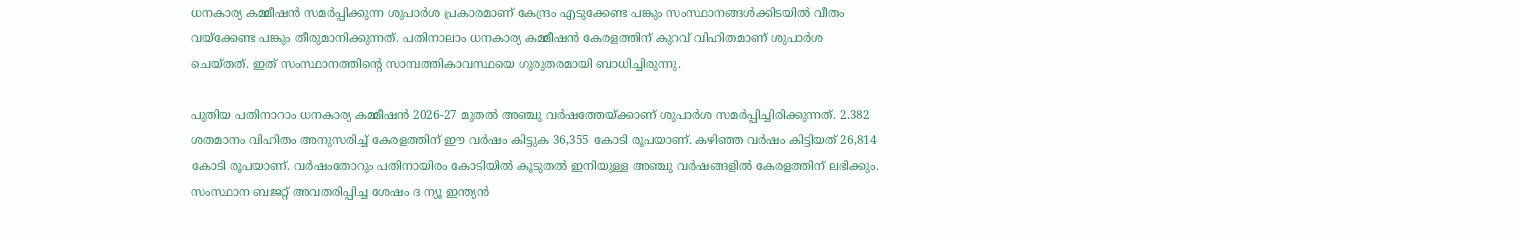ധനകാര്യ കമ്മീഷന്‍ സമര്‍പ്പിക്കുന്ന ശുപാര്‍ശ പ്രകാരമാണ് കേന്ദ്രം എടുക്കേണ്ട പങ്കും സംസ്ഥാനങ്ങള്‍ക്കിടയില്‍ വീതം വയ്ക്കേണ്ട പങ്കും തീരുമാനിക്കുന്നത്. പതിനാലാം ധനകാര്യ കമ്മീഷന്‍ കേരളത്തിന് കുറവ് വിഹിതമാണ് ശുപാര്‍ശ ചെയ്തത്. ഇത് സംസ്ഥാനത്തിന്റെ സാമ്പത്തികാവസ്ഥയെ ഗുരുതരമായി ബാധിച്ചിരുന്നു.

പുതിയ പതിനാറാം ധനകാര്യ കമ്മീഷന്‍ 2026-27 മുതല്‍ അഞ്ചു വര്‍ഷത്തേയ്ക്കാണ് ശുപാര്‍ശ സമര്‍പ്പിച്ചിരിക്കുന്നത്. 2.382 ശതമാനം വിഹിതം അനുസരിച്ച് കേരളത്തിന് ഈ വര്‍ഷം കിട്ടുക 36,355 കോടി രൂപയാണ്. കഴിഞ്ഞ വര്‍ഷം കിട്ടിയത് 26,814 കോടി രൂപയാണ്. വര്‍ഷംതോറും പതിനായിരം കോടിയില്‍ കൂടുതല്‍ ഇനിയുള്ള അഞ്ചു വര്‍ഷങ്ങളില്‍ കേരളത്തിന് ലഭിക്കും. സംസ്ഥാന ബജറ്റ് അവതരിപ്പിച്ച ശേഷം ദ ന്യൂ ഇന്ത്യന്‍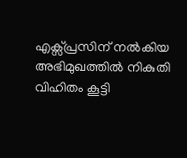എക്സ്പ്രസിന് നല്‍കിയ അഭിമുഖത്തില്‍ നികുതി വിഹിതം കൂട്ടി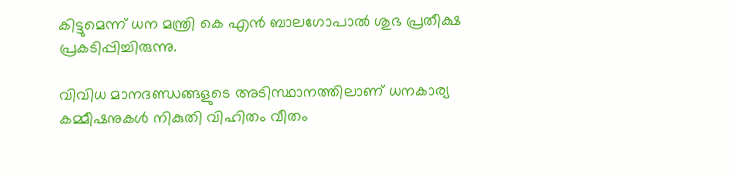കിട്ടുമെന്ന് ധന മന്ത്രി കെ എന്‍ ബാലഗോപാല്‍ ശുഭ പ്രതീക്ഷ പ്രകടിപ്പിച്ചിരുന്നു.

വിവിധ മാനദണ്ഡങ്ങളുടെ അടിസ്ഥാനത്തിലാണ് ധനകാര്യ കമ്മീഷനുകള്‍ നികുതി വിഹിതം വീതം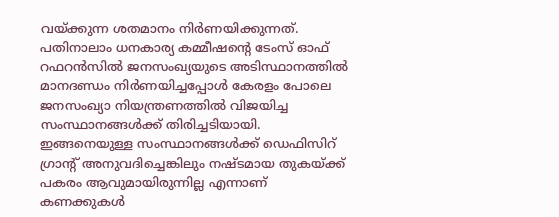വയ്ക്കുന്ന ശതമാനം നിര്‍ണയിക്കുന്നത്. പതിനാലാം ധനകാര്യ കമ്മീഷന്റെ ടേംസ് ഓഫ് റഫറന്‍സില്‍ ജനസംഖ്യയുടെ അടിസ്ഥാനത്തില്‍ മാനദണ്ഡം നിര്‍ണയിച്ചപ്പോള്‍ കേരളം പോലെ ജനസംഖ്യാ നിയന്ത്രണത്തില്‍ വിജയിച്ച സംസ്ഥാനങ്ങള്‍ക്ക് തിരിച്ചടിയായി. ഇങ്ങനെയുള്ള സംസ്ഥാനങ്ങള്‍ക്ക് ഡെഫിസിറ് ഗ്രാന്റ് അനുവദിച്ചെങ്കിലും നഷ്ടമായ തുകയ്ക്ക് പകരം ആവുമായിരുന്നില്ല എന്നാണ് കണക്കുകള്‍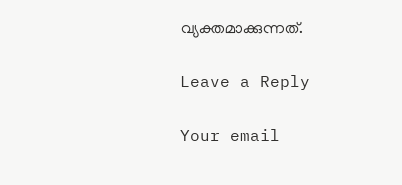വ്യക്തമാക്കുന്നത്.

Leave a Reply

Your email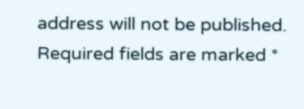address will not be published. Required fields are marked *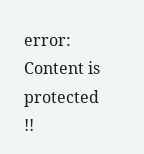error: Content is protected !!